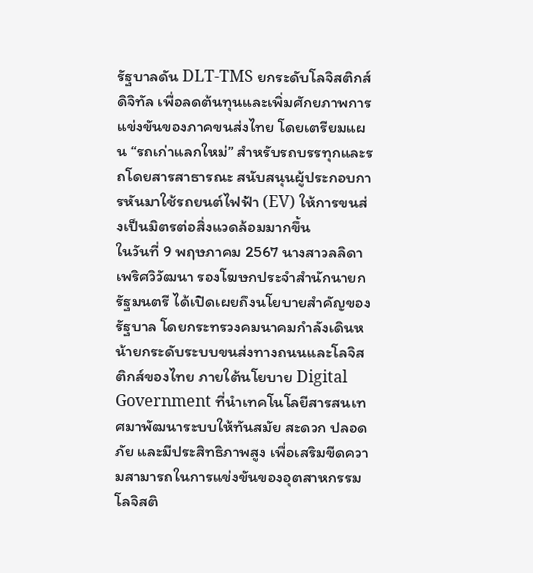รัฐบาลดัน DLT-TMS ยกระดับโลจิสติกส์ดิจิทัล เพื่อลดต้นทุนและเพิ่มศักยภาพการแข่งขันของภาคขนส่งไทย โดยเตรียมแผน “รถเก่าแลกใหม่” สำหรับรถบรรทุกและรถโดยสารสาธารณะ สนับสนุนผู้ประกอบการหันมาใช้รถยนต์ไฟฟ้า (EV) ให้การขนส่งเป็นมิตรต่อสิ่งแวดล้อมมากขึ้น
ในวันที่ 9 พฤษภาคม 2567 นางสาวลลิดา เพริศวิวัฒนา รองโฆษกประจำสำนักนายกรัฐมนตรี ได้เปิดเผยถึงนโยบายสำคัญของรัฐบาล โดยกระทรวงคมนาคมกำลังเดินหน้ายกระดับระบบขนส่งทางถนนและโลจิสติกส์ของไทย ภายใต้นโยบาย Digital Government ที่นำเทคโนโลยีสารสนเทศมาพัฒนาระบบให้ทันสมัย สะดวก ปลอดภัย และมีประสิทธิภาพสูง เพื่อเสริมขีดความสามารถในการแข่งขันของอุตสาหกรรมโลจิสติ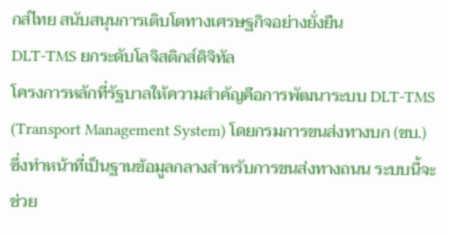กส์ไทย สนับสนุนการเติบโตทางเศรษฐกิจอย่างยั่งยืน
DLT-TMS ยกระดับโลจิสติกส์ดิจิทัล
โครงการหลักที่รัฐบาลให้ความสำคัญคือการพัฒนาระบบ DLT-TMS (Transport Management System) โดยกรมการขนส่งทางบก (ขบ.) ซึ่งทำหน้าที่เป็นฐานข้อมูลกลางสำหรับการขนส่งทางถนน ระบบนี้จะช่วย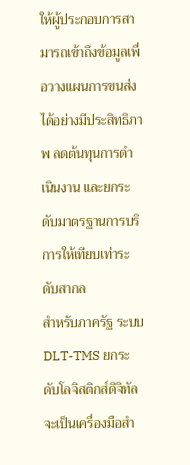ให้ผู้ประกอบการสามารถเข้าถึงข้อมูลเพื่อวางแผนการขนส่งได้อย่างมีประสิทธิภาพ ลดต้นทุนการดำเนินงาน และยกระดับมาตรฐานการบริการให้เทียบเท่าระดับสากล
สำหรับภาครัฐ ระบบ DLT-TMS ยกระดับโลจิสติกส์ดิจิทัล จะเป็นเครื่องมือสำ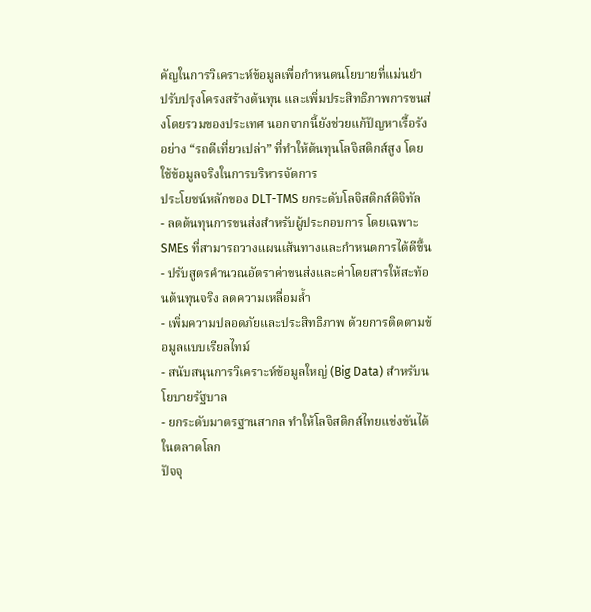คัญในการวิเคราะห์ข้อมูลเพื่อกำหนดนโยบายที่แม่นยำ ปรับปรุงโครงสร้างต้นทุน และเพิ่มประสิทธิภาพการขนส่งโดยรวมของประเทศ นอกจากนี้ยังช่วยแก้ปัญหาเรื้อรังอย่าง “รถตีเที่ยวเปล่า” ที่ทำให้ต้นทุนโลจิสติกส์สูง โดยใช้ข้อมูลจริงในการบริหารจัดการ
ประโยชน์หลักของ DLT-TMS ยกระดับโลจิสติกส์ดิจิทัล
- ลดต้นทุนการขนส่งสำหรับผู้ประกอบการ โดยเฉพาะ SMEs ที่สามารถวางแผนเส้นทางและกำหนดการได้ดีขึ้น
- ปรับสูตรคำนวณอัตราค่าขนส่งและค่าโดยสารให้สะท้อนต้นทุนจริง ลดความเหลื่อมล้ำ
- เพิ่มความปลอดภัยและประสิทธิภาพ ด้วยการติดตามข้อมูลแบบเรียลไทม์
- สนับสนุนการวิเคราะห์ข้อมูลใหญ่ (Big Data) สำหรับนโยบายรัฐบาล
- ยกระดับมาตรฐานสากล ทำให้โลจิสติกส์ไทยแข่งขันได้ในตลาดโลก
ปัจจุ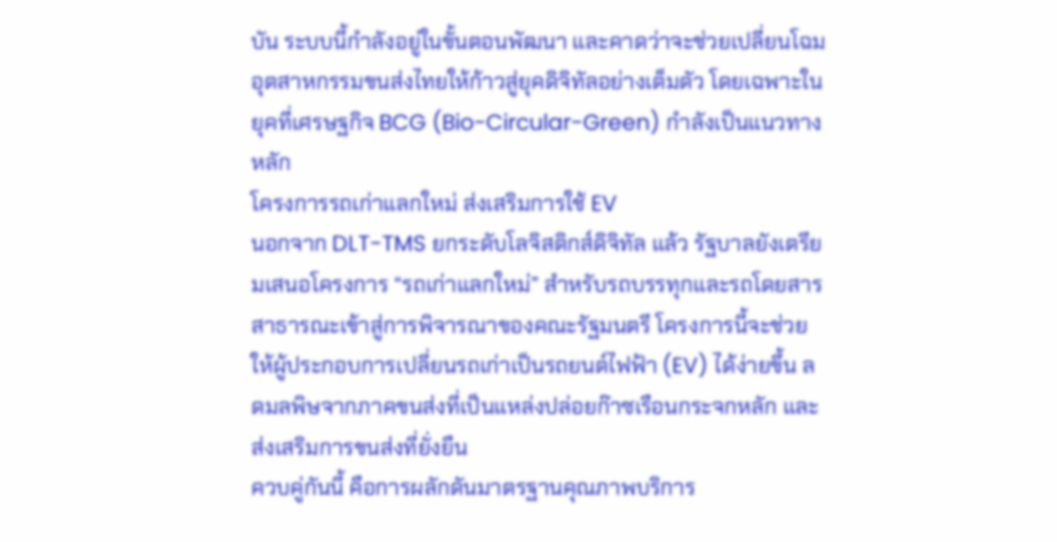บัน ระบบนี้กำลังอยู่ในขั้นตอนพัฒนา และคาดว่าจะช่วยเปลี่ยนโฉมอุตสาหกรรมขนส่งไทยให้ก้าวสู่ยุคดิจิทัลอย่างเต็มตัว โดยเฉพาะในยุคที่เศรษฐกิจ BCG (Bio-Circular-Green) กำลังเป็นแนวทางหลัก
โครงการรถเก่าแลกใหม่ ส่งเสริมการใช้ EV
นอกจาก DLT-TMS ยกระดับโลจิสติกส์ดิจิทัล แล้ว รัฐบาลยังเตรียมเสนอโครงการ “รถเก่าแลกใหม่” สำหรับรถบรรทุกและรถโดยสารสาธารณะเข้าสู่การพิจารณาของคณะรัฐมนตรี โครงการนี้จะช่วยให้ผู้ประกอบการเปลี่ยนรถเก่าเป็นรถยนต์ไฟฟ้า (EV) ได้ง่ายขึ้น ลดมลพิษจากภาคขนส่งที่เป็นแหล่งปล่อยก๊าซเรือนกระจกหลัก และส่งเสริมการขนส่งที่ยั่งยืน
ควบคู่กันนี้ คือการผลักดันมาตรฐานคุณภาพบริการ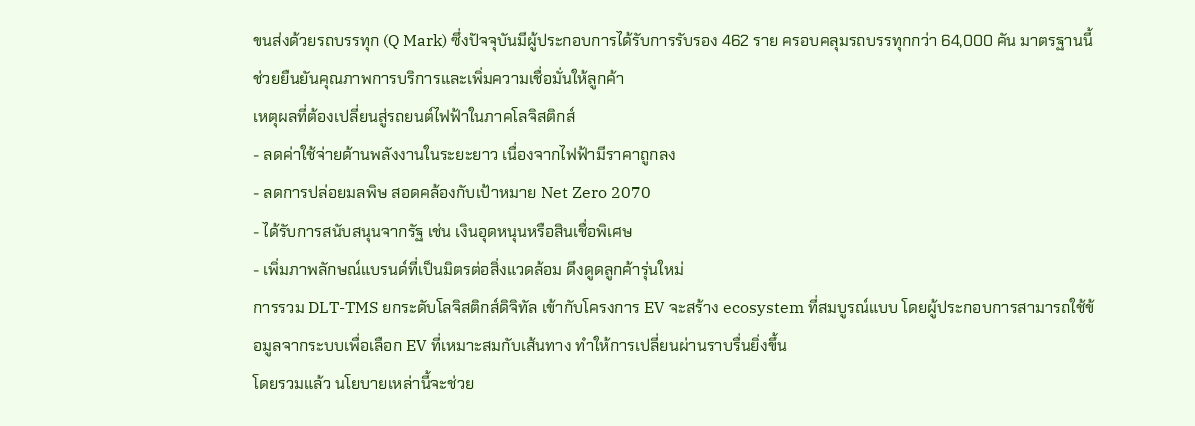ขนส่งด้วยรถบรรทุก (Q Mark) ซึ่งปัจจุบันมีผู้ประกอบการได้รับการรับรอง 462 ราย ครอบคลุมรถบรรทุกกว่า 64,000 คัน มาตรฐานนี้ช่วยยืนยันคุณภาพการบริการและเพิ่มความเชื่อมั่นให้ลูกค้า
เหตุผลที่ต้องเปลี่ยนสู่รถยนต์ไฟฟ้าในภาคโลจิสติกส์
- ลดค่าใช้จ่ายด้านพลังงานในระยะยาว เนื่องจากไฟฟ้ามีราคาถูกลง
- ลดการปล่อยมลพิษ สอดคล้องกับเป้าหมาย Net Zero 2070
- ได้รับการสนับสนุนจากรัฐ เช่น เงินอุดหนุนหรือสินเชื่อพิเศษ
- เพิ่มภาพลักษณ์แบรนด์ที่เป็นมิตรต่อสิ่งแวดล้อม ดึงดูดลูกค้ารุ่นใหม่
การรวม DLT-TMS ยกระดับโลจิสติกส์ดิจิทัล เข้ากับโครงการ EV จะสร้าง ecosystem ที่สมบูรณ์แบบ โดยผู้ประกอบการสามารถใช้ข้อมูลจากระบบเพื่อเลือก EV ที่เหมาะสมกับเส้นทาง ทำให้การเปลี่ยนผ่านราบรื่นยิ่งขึ้น
โดยรวมแล้ว นโยบายเหล่านี้จะช่วย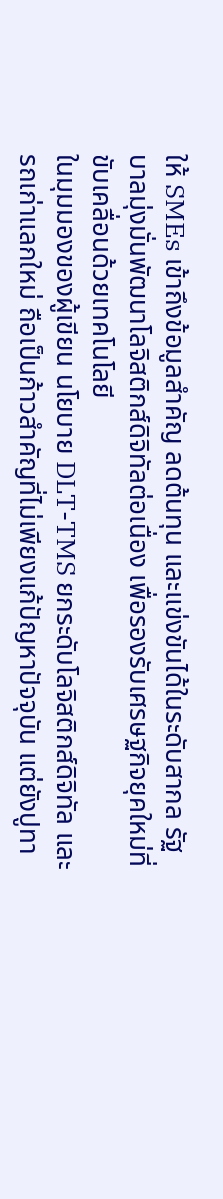ให้ SMEs เข้าถึงข้อมูลสำคัญ ลดต้นทุน และแข่งขันได้ในระดับสากล รัฐบาลมุ่งมั่นพัฒนาโลจิสติกส์ดิจิทัลต่อเนื่อง เพื่อรองรับเศรษฐกิจยุคใหม่ที่ขับเคลื่อนด้วยเทคโนโลยี
ในมุมมองของผู้เขียน นโยบาย DLT-TMS ยกระดับโลจิสติกส์ดิจิทัล และรถเก่าแลกใหม่ ถือเป็นก้าวสำคัญที่ไม่เพียงแก้ปัญหาปัจจุบัน แต่ยังปูทา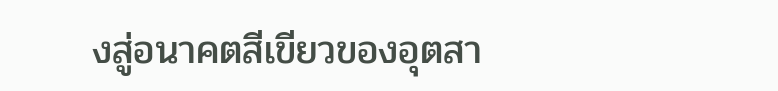งสู่อนาคตสีเขียวของอุตสา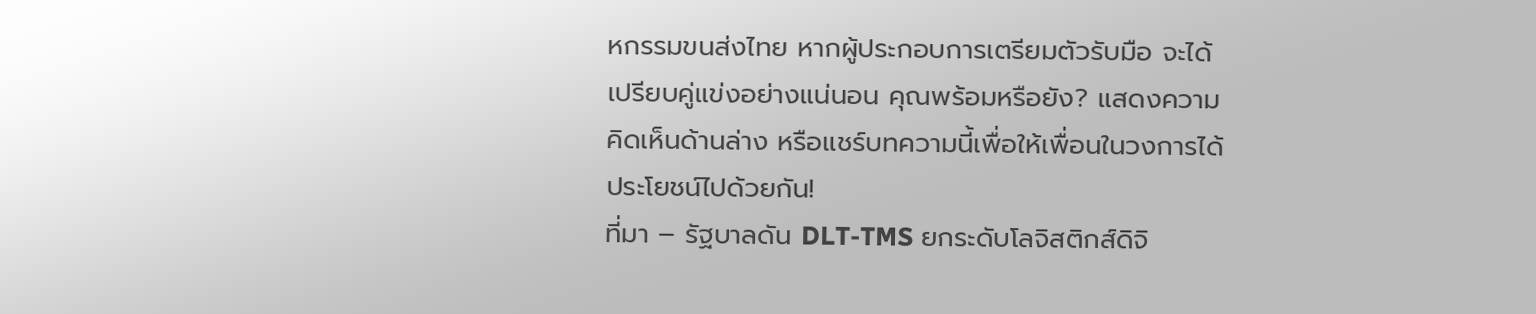หกรรมขนส่งไทย หากผู้ประกอบการเตรียมตัวรับมือ จะได้เปรียบคู่แข่งอย่างแน่นอน คุณพร้อมหรือยัง? แสดงความคิดเห็นด้านล่าง หรือแชร์บทความนี้เพื่อให้เพื่อนในวงการได้ประโยชน์ไปด้วยกัน!
ที่มา – รัฐบาลดัน DLT-TMS ยกระดับโลจิสติกส์ดิจิ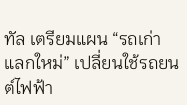ทัล เตรียมแผน “รถเก่าแลกใหม่” เปลี่ยนใช้รถยนต์ไฟฟ้า